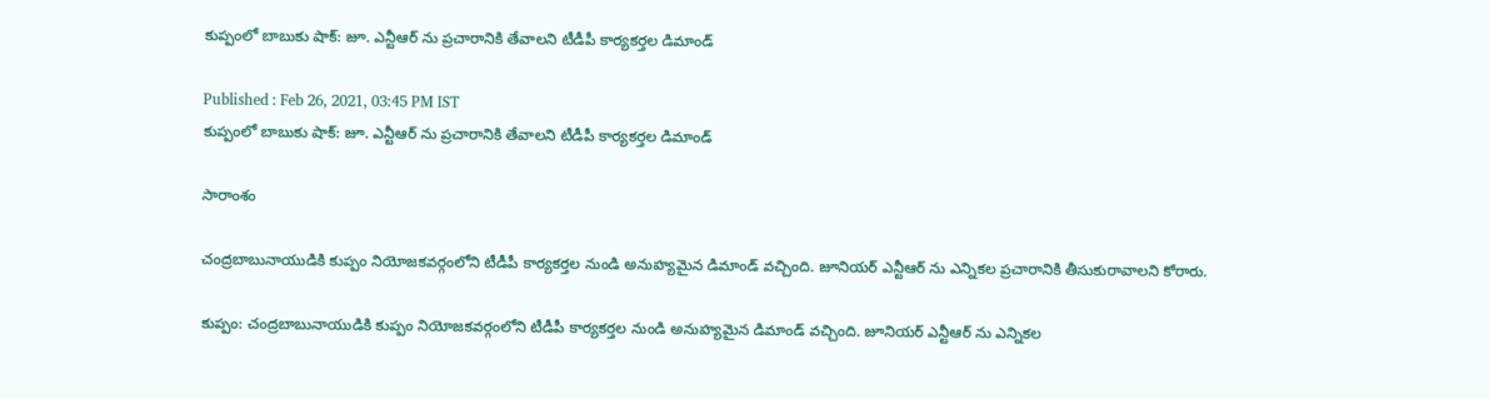కుప్పంలో బాబుకు షాక్: జూ. ఎన్టీఆర్ ను ప్రచారానికి తేవాలని టీడీపీ కార్యకర్తల డిమాండ్

Published : Feb 26, 2021, 03:45 PM IST
కుప్పంలో బాబుకు షాక్: జూ. ఎన్టీఆర్ ను ప్రచారానికి తేవాలని టీడీపీ కార్యకర్తల డిమాండ్

సారాంశం

చంద్రబాబునాయుడికి కుప్పం నియోజకవర్గంలోని టీడీపీ కార్యకర్తల నుండి అనుహ్యమైన డిమాండ్ వచ్చింది. జూనియర్ ఎన్టీఆర్ ను ఎన్నికల ప్రచారానికి తీసుకురావాలని కోరారు.

కుప్పం: చంద్రబాబునాయుడికి కుప్పం నియోజకవర్గంలోని టీడీపీ కార్యకర్తల నుండి అనుహ్యమైన డిమాండ్ వచ్చింది. జూనియర్ ఎన్టీఆర్ ను ఎన్నికల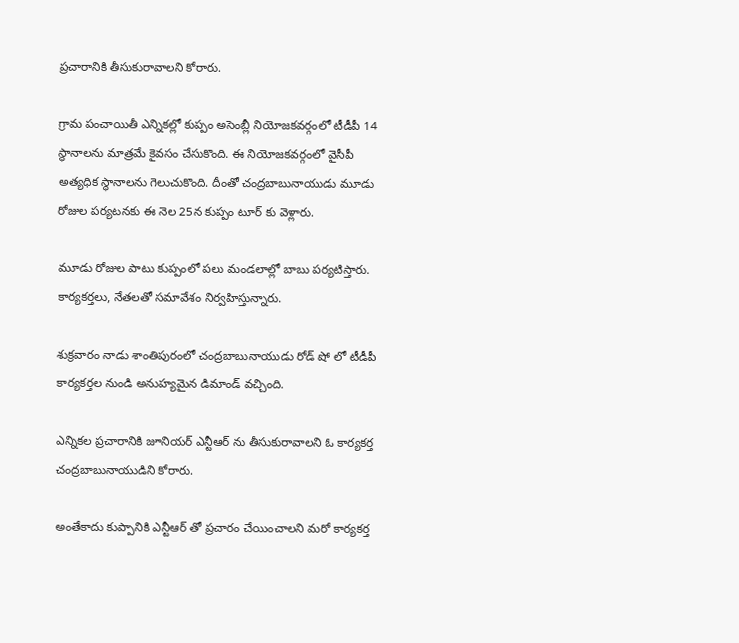ప్రచారానికి తీసుకురావాలని కోరారు.

గ్రామ పంచాయితీ ఎన్నికల్లో కుప్పం అసెంబ్లీ నియోజకవర్గంలో టీడీపీ 14 స్థానాలను మాత్రమే కైవసం చేసుకొంది. ఈ నియోజకవర్గంలో వైసీపీ అత్యధిక స్థానాలను గెలుచుకొంది. దీంతో చంద్రబాబునాయుడు మూడు రోజుల పర్యటనకు ఈ నెల 25న కుప్పం టూర్ కు వెళ్లారు.

మూడు రోజుల పాటు కుప్పంలో పలు మండలాల్లో బాబు పర్యటిస్తారు. కార్యకర్తలు, నేతలతో సమావేశం నిర్వహిస్తున్నారు.

శుక్రవారం నాడు శాంతిపురంలో చంద్రబాబునాయుడు రోడ్ షో లో టీడీపీ కార్యకర్తల నుండి అనుహ్యమైన డిమాండ్ వచ్చింది.

ఎన్నికల ప్రచారానికి జూనియర్ ఎన్టీఆర్ ను తీసుకురావాలని ఓ కార్యకర్త చంద్రబాబునాయుడిని కోరారు.

అంతేకాదు కుప్పానికి ఎన్టీఆర్ తో ప్రచారం చేయించాలని మరో కార్యకర్త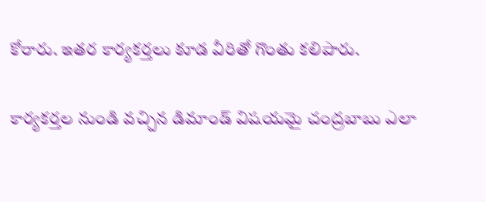కోరారు. ఇతర కార్యకర్తలు కూడ వీరితో గొంతు కలిపారు.

కార్యకర్తల నుండి వచ్చిన డిమాండ్ విషయమై చంద్రబాబు ఎలా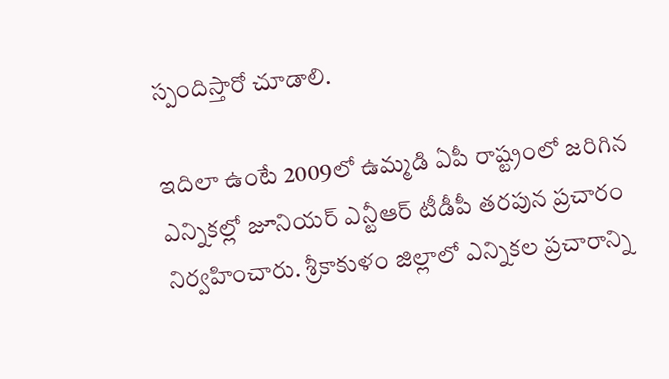స్పందిస్తారో చూడాలి.

ఇదిలా ఉంటే 2009లో ఉమ్మడి ఏపీ రాష్ట్రంలో జరిగిన ఎన్నికల్లో జూనియర్ ఎన్టీఆర్ టీడీపీ తరపున ప్రచారం నిర్వహించారు. శ్రీకాకుళం జిల్లాలో ఎన్నికల ప్రచారాన్ని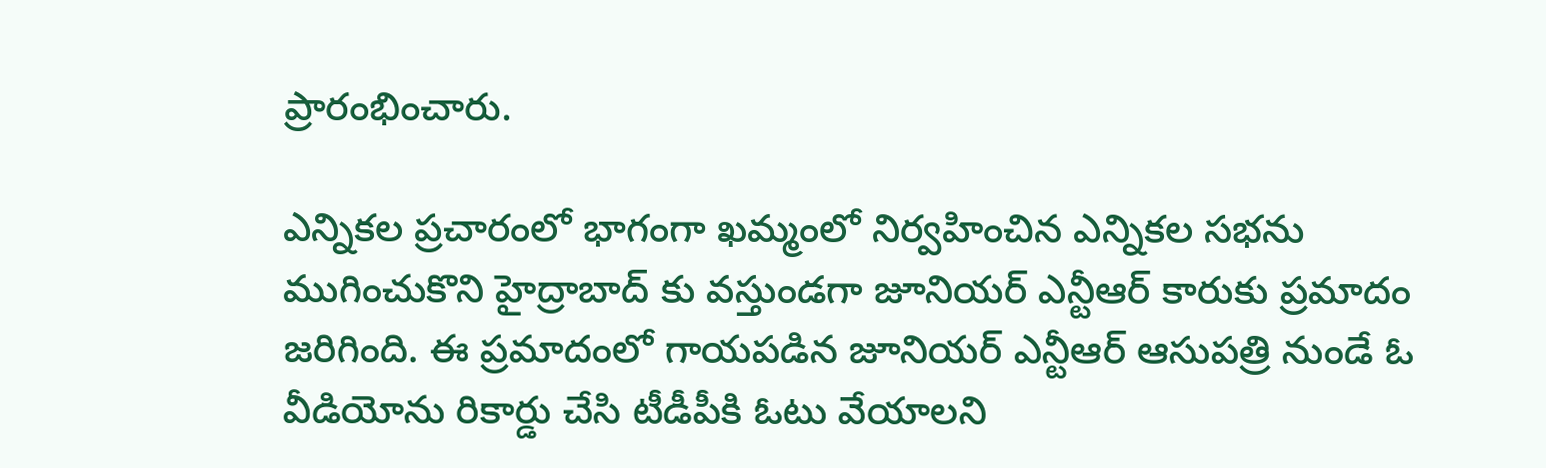ప్రారంభించారు.

ఎన్నికల ప్రచారంలో భాగంగా ఖమ్మంలో నిర్వహించిన ఎన్నికల సభను ముగించుకొని హైద్రాబాద్ కు వస్తుండగా జూనియర్ ఎన్టీఆర్ కారుకు ప్రమాదం జరిగింది. ఈ ప్రమాదంలో గాయపడిన జూనియర్ ఎన్టీఆర్ ఆసుపత్రి నుండే ఓ వీడియోను రికార్డు చేసి టీడీపీకి ఓటు వేయాలని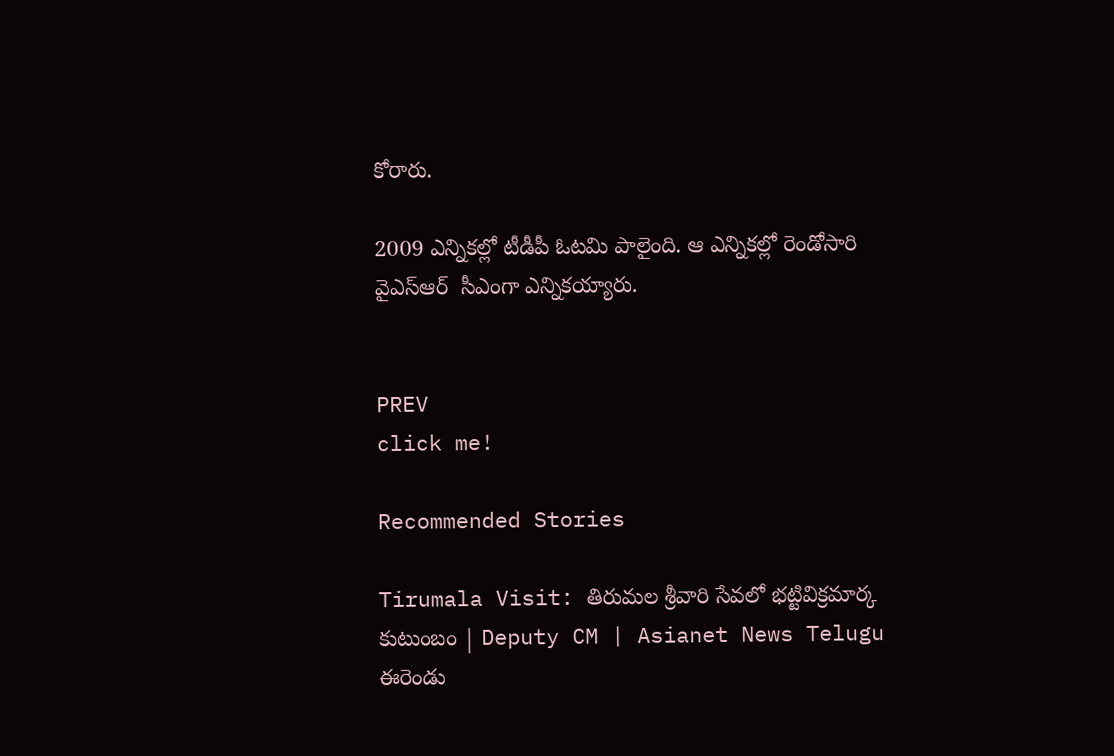కోరారు.

2009 ఎన్నికల్లో టీడీపీ ఓటమి పాలైంది. ఆ ఎన్నికల్లో రెండోసారి వైఎస్ఆర్  సీఎంగా ఎన్నికయ్యారు.


PREV
click me!

Recommended Stories

Tirumala Visit: తిరుమల శ్రీవారి సేవలో భట్టివిక్రమార్క కుటుంబం | Deputy CM | Asianet News Telugu
ఈరెండు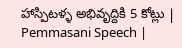హాస్పిటళ్ళ అభివృద్దికి 5 కోట్లు | Pemmasani Speech |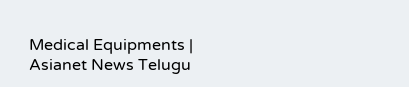Medical Equipments | Asianet News Telugu